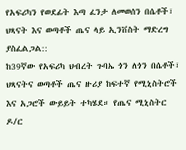የአፍሪካን የወደፊት እጣ ፈንታ ለመወሰን በሴቶች፣ ህጻናት እና ወጣቶች ጤና ላይ ኢንቨስት ማድረግ ያስፈልጋል::
ከ39ኛው የአፍሪካ ህብረት ጉባኤ ጎን ለጎን በሴቶች፣ ህጻናትና ወጣቶች ጤና ዙሪያ ከፍተኛ የሚኒስትሮች እና አጋሮች ውይይት ተካሄደ። የጤና ሚኒስትር ዶ/ር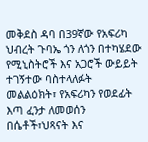መቅደስ ዳባ በ39ኛው የአፍሪካ ህብረት ጉባኤ ጎን ለጎን በተካሄደው የሚኒስትሮች እና አጋሮች ውይይት ተገኝተው ባስተላለፉት መልልዕክት፣ የአፍሪካን የወደፊት እጣ ፈንታ ለመወሰን በሴቶች፣ህጻናት እና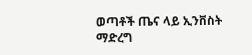ወጣቶች ጤና ላይ ኢንቨስት ማድረግ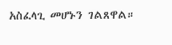አስፈላጊ መሆኑን ገልጸዋል።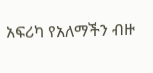አፍሪካ የአለማችን ብዙ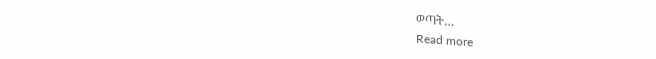ወጣት…
Read more